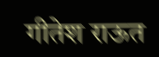गीतेश राऊत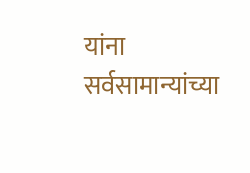यांना सर्वसामान्यांच्या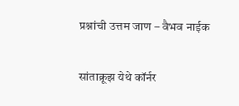प्रश्नांची उत्तम जाण – वैभव नाईक

सांताक्रूझ येथे कॉर्नर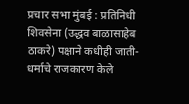प्रचार सभा मुंबई : प्रतिनिधी शिवसेना (उद्धव बाळासाहेब ठाकरे) पक्षाने कधीही जाती-धर्माचे राजकारण केले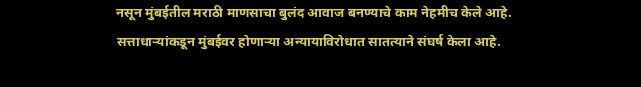नसून मुंबईतील मराठी माणसाचा बुलंद आवाज बनण्याचे काम नेहमीच केले आहे. सत्ताधाऱ्यांकडून मुंबईवर होणाऱ्या अन्यायाविरोधात सातत्याने संघर्ष केला आहे.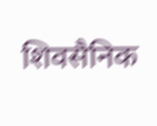शिवसैनिक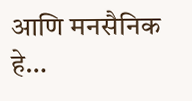आणि मनसैनिक हे…